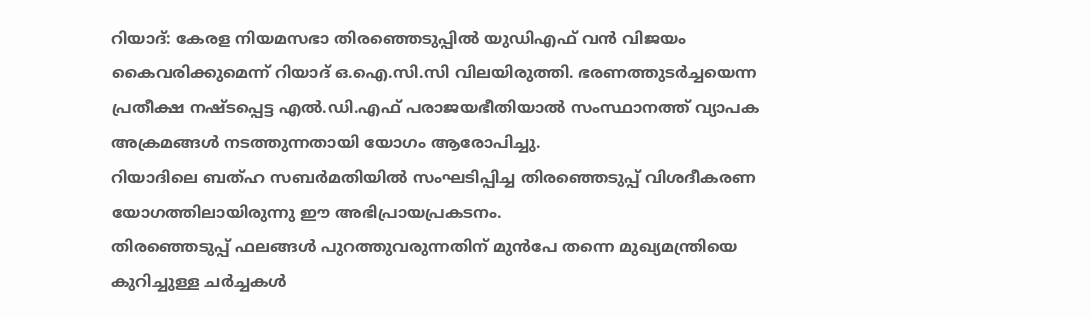റിയാദ്: കേരള നിയമസഭാ തിരഞ്ഞെടുപ്പിൽ യുഡിഎഫ് വൻ വിജയം കൈവരിക്കുമെന്ന് റിയാദ് ഒ.ഐ.സി.സി വിലയിരുത്തി. ഭരണത്തുടർച്ചയെന്ന പ്രതീക്ഷ നഷ്ടപ്പെട്ട എൽ.ഡി.എഫ് പരാജയഭീതിയാൽ സംസ്ഥാനത്ത് വ്യാപക അക്രമങ്ങൾ നടത്തുന്നതായി യോഗം ആരോപിച്ചു.
റിയാദിലെ ബത്ഹ സബർമതിയിൽ സംഘടിപ്പിച്ച തിരഞ്ഞെടുപ്പ് വിശദീകരണ യോഗത്തിലായിരുന്നു ഈ അഭിപ്രായപ്രകടനം.
തിരഞ്ഞെടുപ്പ് ഫലങ്ങൾ പുറത്തുവരുന്നതിന് മുൻപേ തന്നെ മുഖ്യമന്ത്രിയെ കുറിച്ചുള്ള ചർച്ചകൾ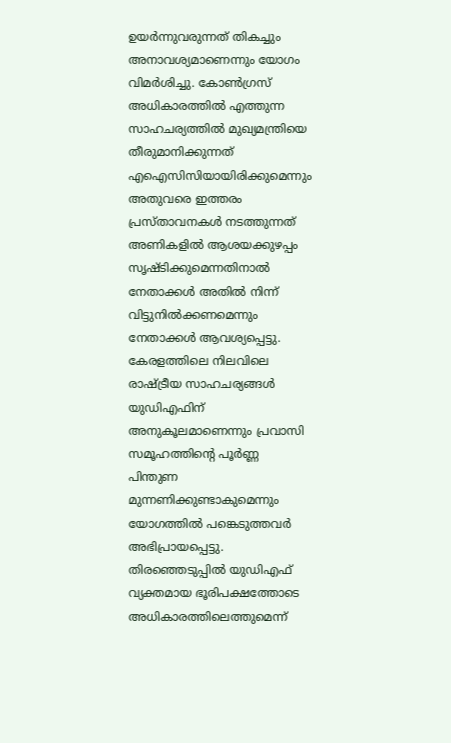ഉയർന്നുവരുന്നത് തികച്ചും അനാവശ്യമാണെന്നും യോഗം വിമർശിച്ചു. കോൺഗ്രസ് അധികാരത്തിൽ എത്തുന്ന സാഹചര്യത്തിൽ മുഖ്യമന്ത്രിയെ തീരുമാനിക്കുന്നത് എഐസിസിയായിരിക്കുമെന്നും അതുവരെ ഇത്തരം പ്രസ്താവനകൾ നടത്തുന്നത് അണികളിൽ ആശയക്കുഴപ്പം സൃഷ്ടിക്കുമെന്നതിനാൽ നേതാക്കൾ അതിൽ നിന്ന് വിട്ടുനിൽക്കണമെന്നും നേതാക്കൾ ആവശ്യപ്പെട്ടു.
കേരളത്തിലെ നിലവിലെ രാഷ്ട്രീയ സാഹചര്യങ്ങൾ യുഡിഎഫിന് അനുകൂലമാണെന്നും പ്രവാസി സമൂഹത്തിന്റെ പൂർണ്ണ പിന്തുണ മുന്നണിക്കുണ്ടാകുമെന്നും യോഗത്തിൽ പങ്കെടുത്തവർ അഭിപ്രായപ്പെട്ടു. തിരഞ്ഞെടുപ്പിൽ യുഡിഎഫ് വ്യക്തമായ ഭൂരിപക്ഷത്തോടെ അധികാരത്തിലെത്തുമെന്ന്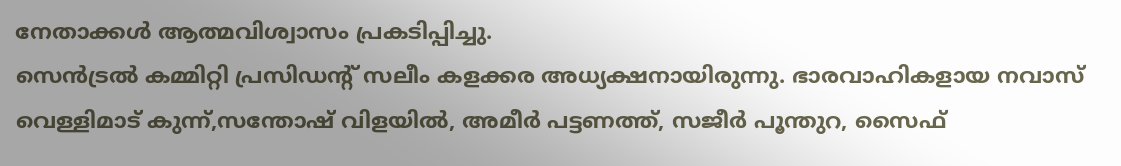നേതാക്കൾ ആത്മവിശ്വാസം പ്രകടിപ്പിച്ചു.
സെൻട്രൽ കമ്മിറ്റി പ്രസിഡന്റ് സലീം കളക്കര അധ്യക്ഷനായിരുന്നു. ഭാരവാഹികളായ നവാസ് വെള്ളിമാട് കുന്ന്,സന്തോഷ് വിളയിൽ, അമീർ പട്ടണത്ത്, സജീർ പൂന്തുറ, സൈഫ്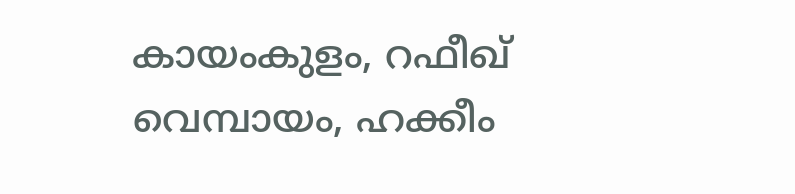കായംകുളം, റഫീഖ് വെമ്പായം, ഹക്കീം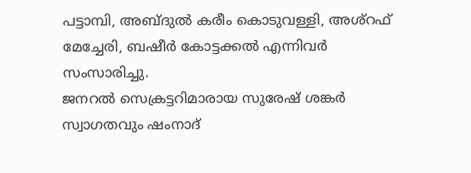പട്ടാമ്പി, അബ്ദുൽ കരീം കൊടുവള്ളി, അശ്റഫ് മേച്ചേരി, ബഷീർ കോട്ടക്കൽ എന്നിവർ സംസാരിച്ചു.
ജനറൽ സെക്രട്ടറിമാരായ സുരേഷ് ശങ്കർ സ്വാഗതവും ഷംനാദ്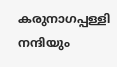കരുനാഗപ്പള്ളി നന്ദിയും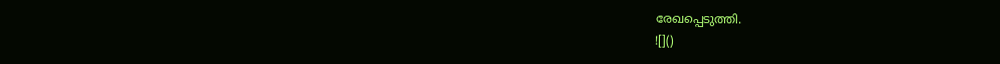രേഖപ്പെടുത്തി.
![]()